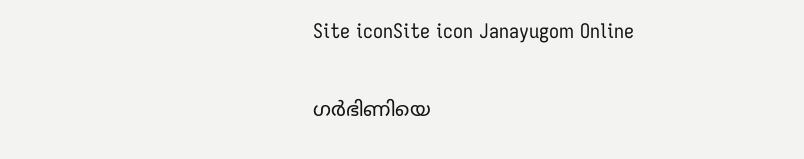Site iconSite icon Janayugom Online

ഗർഭിണിയെ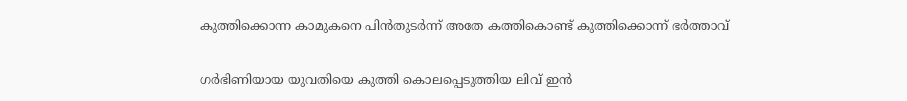കുത്തിക്കൊന്ന കാമുകനെ പിന്‍തുടര്‍ന്ന് അതേ കത്തികൊണ്ട് കുത്തിക്കൊന്ന് ഭർത്താവ്

ഗര്‍ഭിണിയായ യുവതിയെ കുത്തി കൊലപ്പെടുത്തിയ ലിവ് ഇന്‍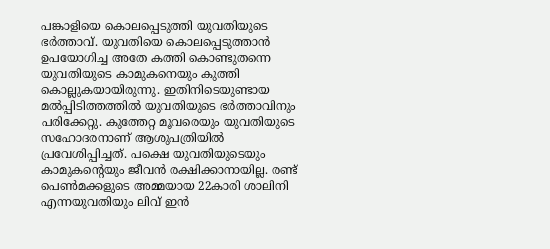പങ്കാളിയെ കൊലപ്പെടുത്തി യുവതിയുടെ ഭര്‍ത്താവ്. യുവതിയെ കൊലപ്പെടുത്താന്‍ ഉപയോഗിച്ച അതേ കത്തി കൊണ്ടുതന്നെ യുവതിയുടെ കാമുകനെയും കുത്തി കൊല്ലുകയായിരുന്നു. ഇതിനിടെയുണ്ടായ മല്‍പ്പിടിത്തത്തില്‍ യുവതിയുടെ ഭര്‍ത്താവിനും പരിക്കേറ്റു. കുത്തേറ്റ മൂവരെയും യുവതിയുടെ സഹോദരനാണ് ആശുപത്രിയില്‍ പ്രവേശിപ്പിച്ചത്. പക്ഷെ യുവതിയുടെയും കാമുകന്റെയും ജീവന്‍ രക്ഷിക്കാനായില്ല. രണ്ട് പെൺമക്കളുടെ അമ്മയായ 22കാരി ശാലിനി എന്നയുവതിയും ലിവ് ഇന്‍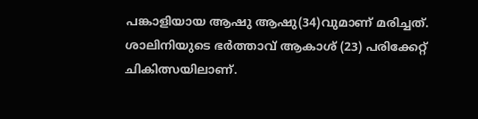പങ്കാളിയായ ആഷു ആഷു(34)വുമാണ് മരിച്ചത്. ശാലിനിയുടെ ഭര്‍ത്താവ് ആകാശ് (23) പരിക്കേറ്റ് ചികിത്സയിലാണ്.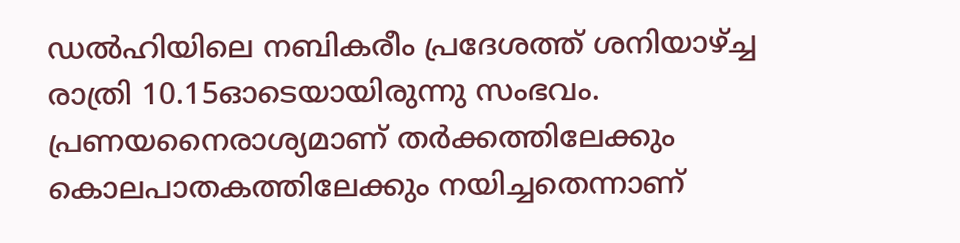ഡല്‍ഹിയിലെ നബികരീം പ്രദേശത്ത് ശനിയാഴ്ച്ച രാത്രി 10.15ഓടെയായിരുന്നു സംഭവം. പ്രണയനൈരാശ്യമാണ് തര്‍ക്കത്തിലേക്കും കൊലപാതകത്തിലേക്കും നയിച്ചതെന്നാണ്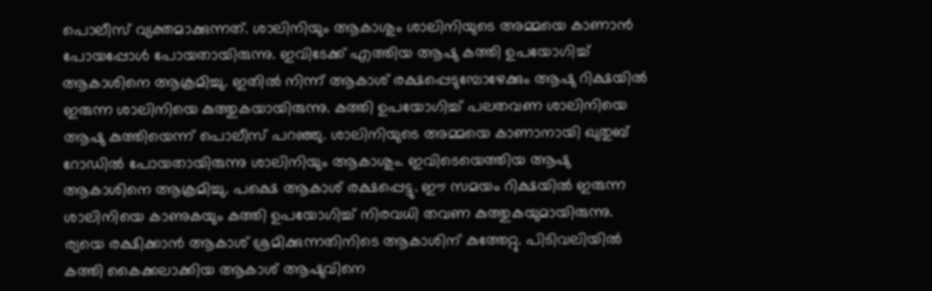പൊലീസ് വ്യക്തമാക്കുന്നത്. ശാലിനിയും ആകാശും ശാലിനിയുടെ അമ്മയെ കാണാന്‍ പോയപ്പോള്‍ പോയതായിരുന്നു. ഇവിടേക്ക് എത്തിയ ആഷു കത്തി ഉപയോഗിച്ച് ആകാശിനെ ആക്രമിച്ചു. ഇതില്‍ നിന്ന് ആകാശ് രക്ഷപ്പെടുമ്പോഴേക്കും ആഷു റിക്ഷയില്‍ ഇരുന്ന ശാലിനിയെ കുത്തുകയായിരുന്നു. കത്തി ഉപയോഗിച്ച് പലതവണ ശാലിനിയെ ആഷു കുത്തിയെന്ന് പൊലീസ് പറഞ്ഞു. ശാലിനിയുടെ അമ്മയെ കാണാനായി ഖുതുബ് റോഡിൽ പോയതായിരുന്നു ശാലിനിയും ആകാശും. ഇവിടെയെത്തിയ ആഷു ആകാശിനെ ആക്രമിച്ചു. പക്ഷെ ആകാശ് രക്ഷപ്പെട്ടു. ഈ സമയം റിക്ഷയിൽ ഇരുന്ന ശാലിനിയെ കാണുകയും കത്തി ഉപയോഗിച്ച് നിരവധി തവണ കുത്തുകയുമായിരുന്നു. ര്യയെ രക്ഷിക്കാൻ ആകാശ് ശ്രമിക്കുന്നതിനിടെ ആകാശിന് കുത്തേറ്റു. പിടിവലിയില്‍ കത്തി കൈക്കലാക്കിയ ആകാശ് ആഷുവിനെ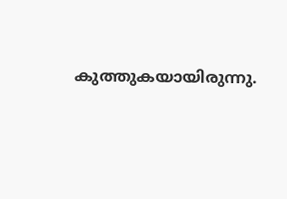കുത്തുകയായിരുന്നു.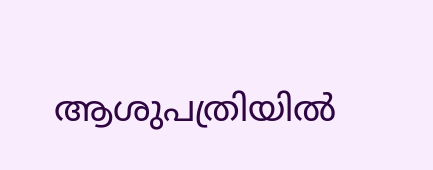ആശുപത്രിയില്‍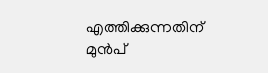എത്തിക്കുന്നതിന് മുന്‍പ്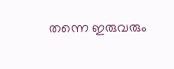തന്നെ ഇരുവരും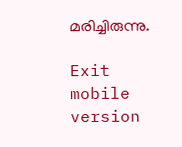മരിച്ചിരുന്നു.

Exit mobile version